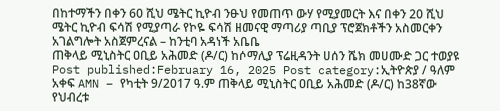በከተማችን በቀን 60 ሺህ ሜትር ኪዮብ ንፁህ የመጠጥ ውሃ የሚያመርት እና በቀን 20 ሺህ ሜትር ኪዮብ ፍሳሽ የሚያጣራ የኮዬ ፍሳሽ ዘመናዊ ማጣሪያ ጣቢያ ፕሮጀክቶችን አስመርቀን አገልግሎት አስጀምረናል – ከንቲባ አዳነች አቤቤ
ጠቅላይ ሚኒስትር ዐቢይ አሕመድ (ዶ/ር) ከሶማሊያ ፕሬዚዳንት ሀሰን ሼክ መሀሙድ ጋር ተወያዩ Post published:February 16, 2025 Post category:ኢትዮጵያ / ዓለም አቀፍ AMN – የካቲት 9/2017 ዓ.ም ጠቅላይ ሚኒስትር ዐቢይ አሕመድ (ዶ/ር) ከ38ኛው የህብረቱ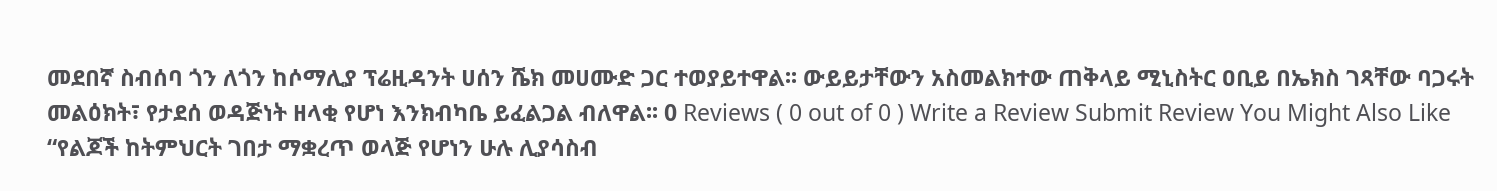መደበኛ ስብሰባ ጎን ለጎን ከሶማሊያ ፕሬዚዳንት ሀሰን ሼክ መሀሙድ ጋር ተወያይተዋል፡፡ ውይይታቸውን አስመልክተው ጠቅላይ ሚኒስትር ዐቢይ በኤክስ ገጻቸው ባጋሩት መልዕክት፣ የታደሰ ወዳጅነት ዘላቂ የሆነ እንክብካቤ ይፈልጋል ብለዋል፡፡ 0 Reviews ( 0 out of 0 ) Write a Review Submit Review You Might Also Like “የልጆች ከትምህርት ገበታ ማቋረጥ ወላጅ የሆነን ሁሉ ሊያሳስብ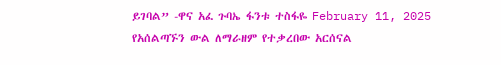ይገባል” -ዋና አፈ ጉባኤ ፋንቱ ተስፋዬ February 11, 2025 የአሰልጣኙን ውል ለማራዘም የተቃረበው አርሰናል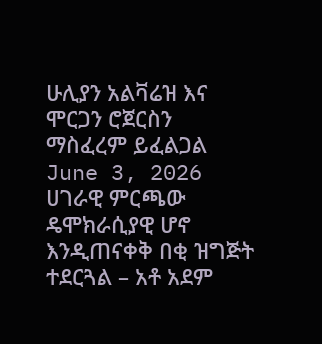ሁሊያን አልቫሬዝ እና ሞርጋን ሮጀርስን ማስፈረም ይፈልጋል June 3, 2026 ሀገራዊ ምርጫው ዴሞክራሲያዊ ሆኖ እንዲጠናቀቅ በቂ ዝግጅት ተደርጓል – አቶ አደም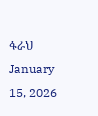ፋራህ January 15, 2026